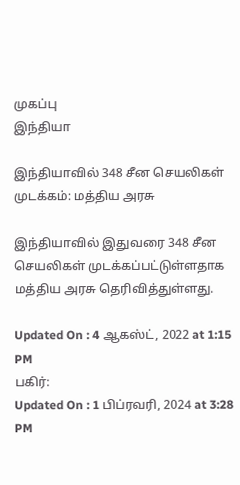முகப்பு
இந்தியா

இந்தியாவில் 348 சீன செயலிகள் முடக்கம்: மத்திய அரசு

இந்தியாவில் இதுவரை 348 சீன செயலிகள் முடக்கப்பட்டுள்ளதாக மத்திய அரசு தெரிவித்துள்ளது.

Updated On : 4 ஆகஸ்ட், 2022 at 1:15 PM
பகிர்:
Updated On : 1 பிப்ரவரி, 2024 at 3:28 PM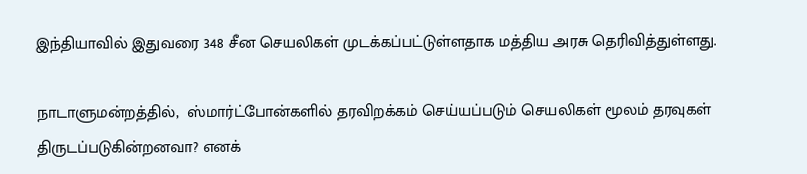இந்தியாவில் இதுவரை 348 சீன செயலிகள் முடக்கப்பட்டுள்ளதாக மத்திய அரசு தெரிவித்துள்ளது.

நாடாளுமன்றத்தில்,  ஸ்மார்ட்போன்களில் தரவிறக்கம் செய்யப்படும் செயலிகள் மூலம் தரவுகள் திருடப்படுகின்றனவா? எனக்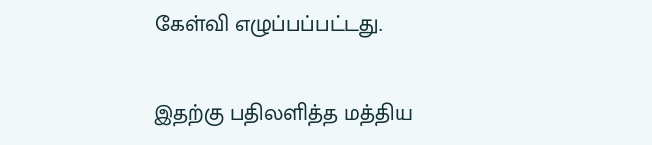கேள்வி எழுப்பப்பட்டது.

இதற்கு பதிலளித்த மத்திய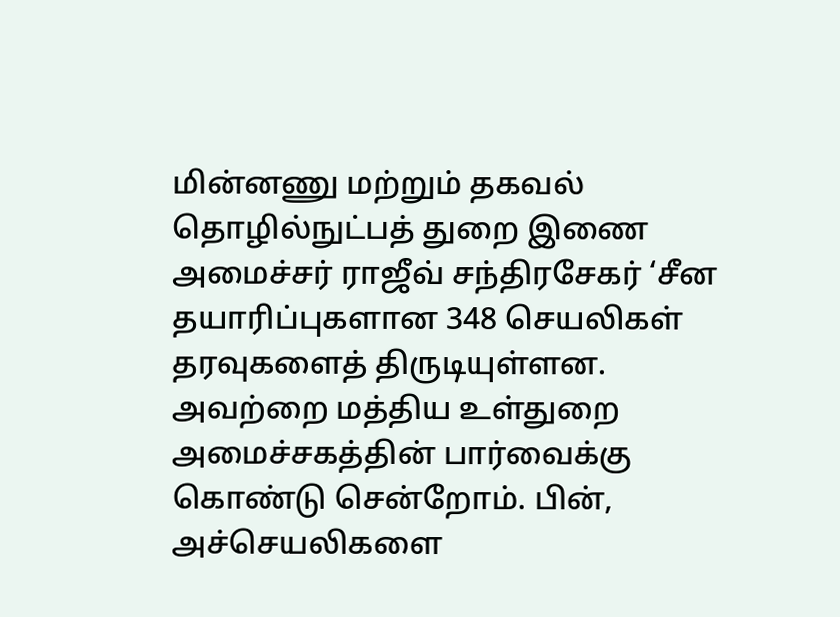மின்னணு மற்றும் தகவல் தொழில்நுட்பத் துறை இணை அமைச்சர் ராஜீவ் சந்திரசேகர் ‘சீன தயாரிப்புகளான 348 செயலிகள் தரவுகளைத் திருடியுள்ளன. அவற்றை மத்திய உள்துறை அமைச்சகத்தின் பார்வைக்கு கொண்டு சென்றோம். பின், அச்செயலிகளை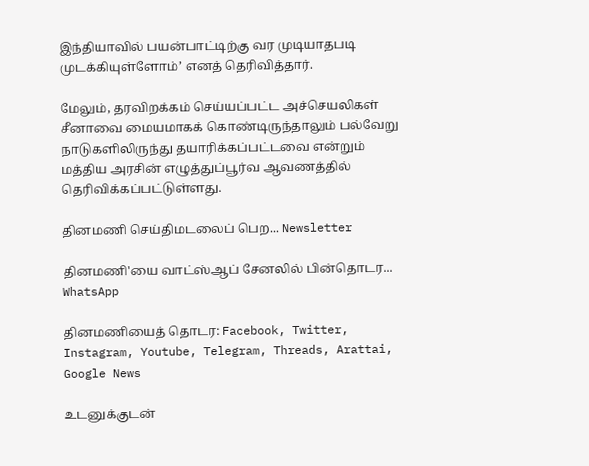இந்தியாவில் பயன்பாட்டிற்கு வர முடியாதபடி முடக்கியுள்ளோம்’ எனத் தெரிவித்தார்.

மேலும், தரவிறக்கம் செய்யப்பட்ட அச்செயலிகள் சீனாவை மையமாகக் கொண்டிருந்தாலும் பல்வேறு நாடுகளிலிருந்து தயாரிக்கப்பட்டவை என்றும் மத்திய அரசின் எழுத்துப்பூர்வ ஆவணத்தில் தெரிவிக்கப்பட்டுள்ளது.

தினமணி செய்திமடலைப் பெற... Newsletter

தினமணி'யை வாட்ஸ்ஆப் சேனலில் பின்தொடர... WhatsApp

தினமணியைத் தொடர: Facebook, Twitter, Instagram, Youtube, Telegram, Threads, Arattai, Google News

உடனுக்குடன்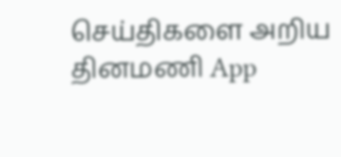செய்திகளை அறிய தினமணி App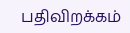பதிவிறக்கம்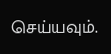செய்யவும்.